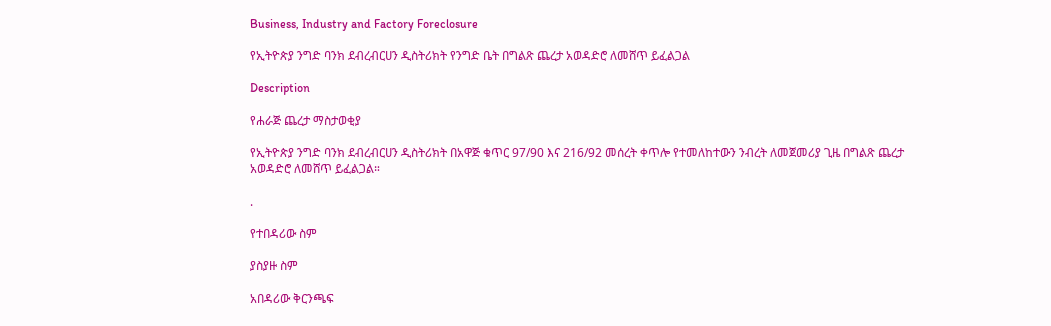Business, Industry and Factory Foreclosure

የኢትዮጵያ ንግድ ባንክ ደብረብርሀን ዲስትሪክት የንግድ ቤት በግልጽ ጨረታ አወዳድሮ ለመሸጥ ይፈልጋል

Description

የሐራጅ ጨረታ ማስታወቂያ

የኢትዮጵያ ንግድ ባንክ ደብረብርሀን ዲስትሪክት በአዋጅ ቁጥር 97/90 እና 216/92 መሰረት ቀጥሎ የተመለከተውን ንብረት ለመጀመሪያ ጊዜ በግልጽ ጨረታ አወዳድሮ ለመሸጥ ይፈልጋል።

.

የተበዳሪው ስም

ያስያዙ ስም

አበዳሪው ቅርንጫፍ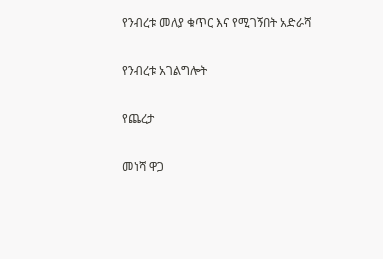የንብረቱ መለያ ቁጥር እና የሚገኝበት አድራሻ

የንብረቱ አገልግሎት

የጨረታ

መነሻ ዋጋ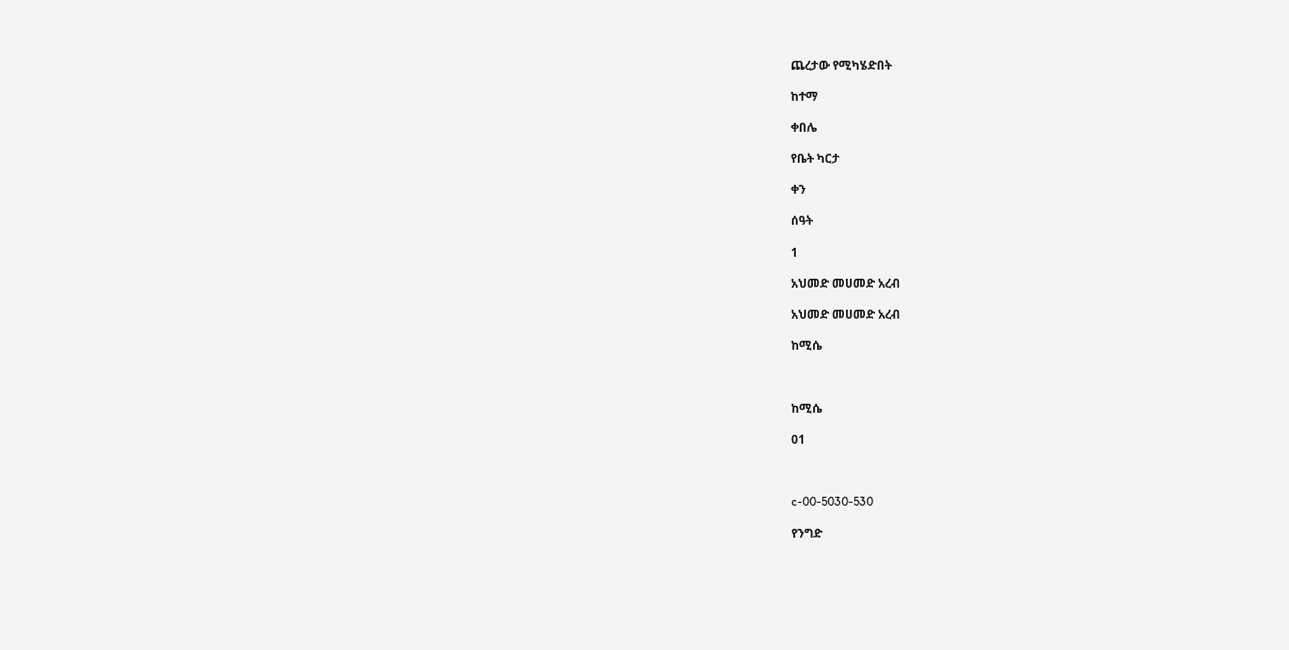ጨረታው የሚካሄድበት

ከተማ

ቀበሌ

የቤት ካርታ

ቀን

ሰዓት

1

አህመድ መሀመድ አረብ

አህመድ መሀመድ አረብ

ከሚሴ



ከሚሴ

01



c-00-5030-530

የንግድ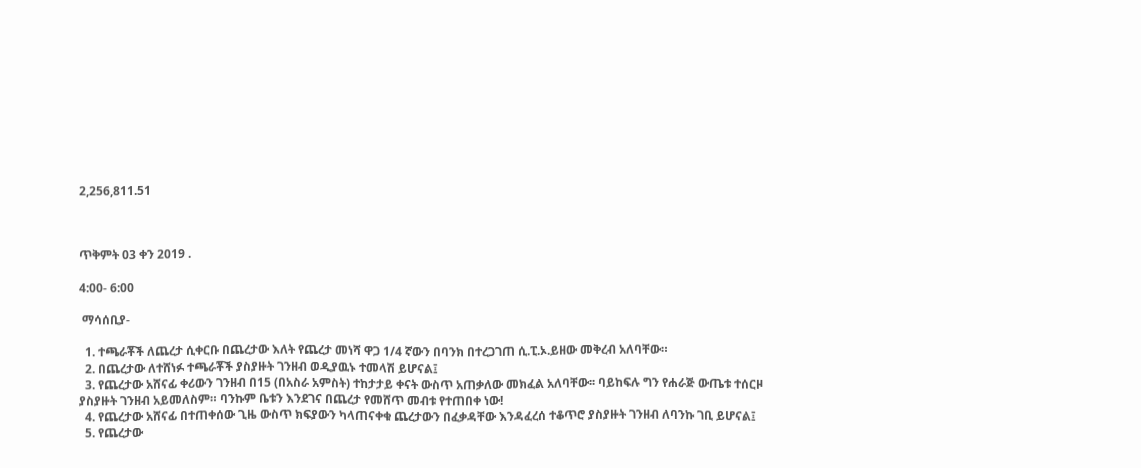2,256,811.51



ጥቅምት 03 ቀን 2019 .

4:00- 6:00

 ማሳሰቢያ-

  1. ተጫራቾች ለጨረታ ሲቀርቡ በጨረታው እለት የጨረታ መነሻ ዋጋ 1/4 ኛውን በባንክ በተረጋገጠ ሲ.ፒ.ኦ.ይዘው መቅረብ አለባቸው።
  2. በጨረታው ለተሸነፉ ተጫራቾች ያስያዙት ገንዘብ ወዲያዉኑ ተመላሽ ይሆናል፤
  3. የጨረታው አሸናፊ ቀሪውን ገንዘብ በ15 (በአስራ አምስት) ተከታታይ ቀናት ውስጥ አጠቃለው መክፈል አለባቸው፡፡ ባይከፍሉ ግን የሐራጅ ውጤቱ ተሰርዞ ያስያዙት ገንዘብ አይመለስም። ባንኩም ቤቱን እንደገና በጨረታ የመሸጥ መብቱ የተጠበቀ ነው!
  4. የጨረታው አሸናፊ በተጠቀሰው ጊዜ ውስጥ ክፍያውን ካላጠናቀቁ ጨረታውን በፈቃዳቸው እንዳፈረሰ ተቆጥሮ ያስያዙት ገንዘብ ለባንኩ ገቢ ይሆናል፤
  5. የጨረታው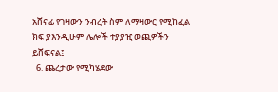አሸናፊ የገዛውን ንብረት ስም ለማዛውር የሚከፈል ክፍ ያእንዲሁም ሌሎች ተያያዢ ወጪዎችን ይሸፍናል፤
  6. ጨረታው የሚካሄደው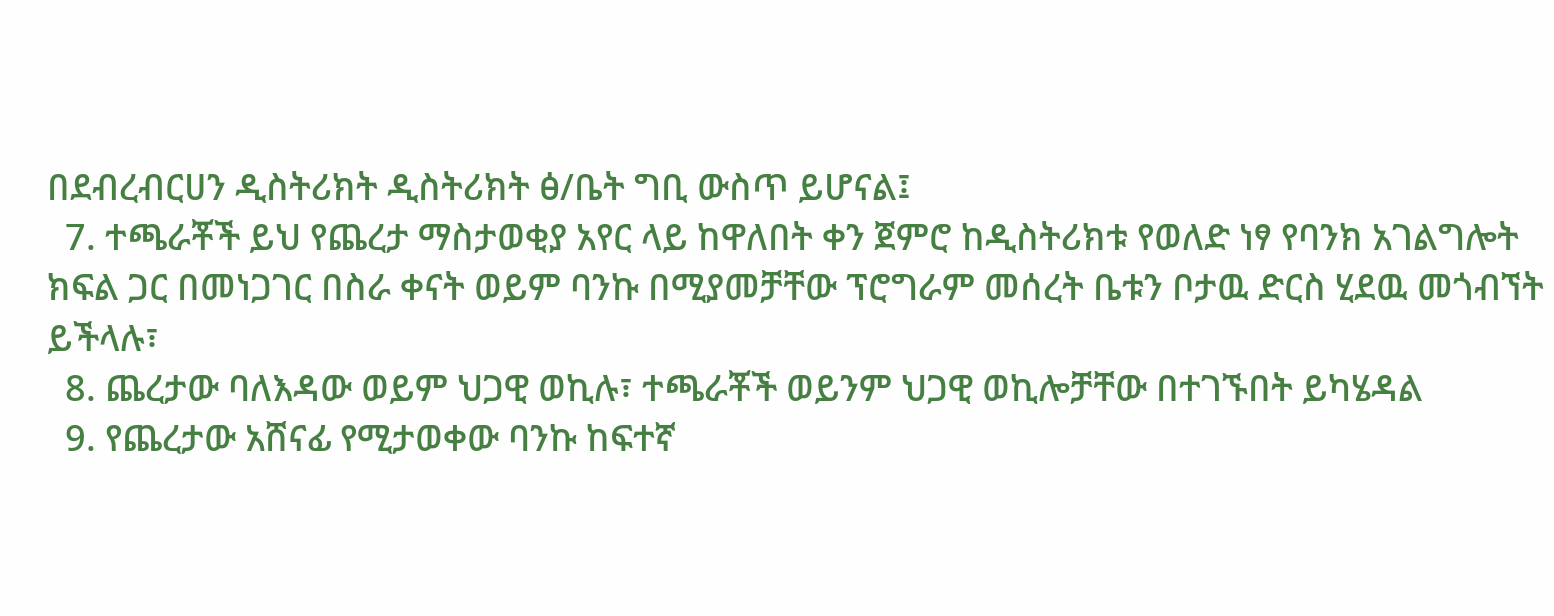በደብረብርሀን ዲስትሪክት ዲስትሪክት ፅ/ቤት ግቢ ውስጥ ይሆናል፤
  7. ተጫራቾች ይህ የጨረታ ማስታወቂያ አየር ላይ ከዋለበት ቀን ጀምሮ ከዲስትሪክቱ የወለድ ነፃ የባንክ አገልግሎት ክፍል ጋር በመነጋገር በስራ ቀናት ወይም ባንኩ በሚያመቻቸው ፕሮግራም መሰረት ቤቱን ቦታዉ ድርስ ሂደዉ መጎብኘት ይችላሉ፣
  8. ጨረታው ባለእዳው ወይም ህጋዊ ወኪሉ፣ ተጫራቾች ወይንም ህጋዊ ወኪሎቻቸው በተገኙበት ይካሄዳል
  9. የጨረታው አሸናፊ የሚታወቀው ባንኩ ከፍተኛ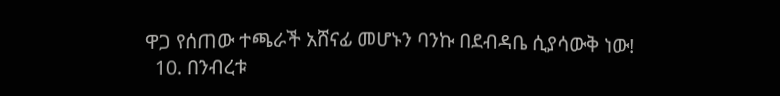ዋጋ የሰጠው ተጫራች አሸናፊ መሆኑን ባንኩ በደብዳቤ ሲያሳውቅ ነው!
  10. በንብረቱ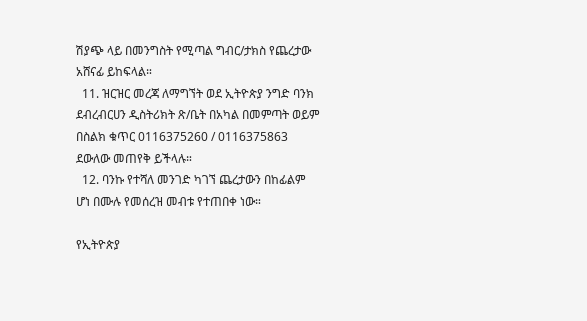ሽያጭ ላይ በመንግስት የሚጣል ግብር/ታክስ የጨረታው አሸናፊ ይከፍላል።
  11. ዝርዝር መረጃ ለማግኘት ወደ ኢትዮጵያ ንግድ ባንክ ደብረብርሀን ዲስትሪክት ጽ/ቤት በአካል በመምጣት ወይም በስልክ ቁጥር 0116375260 / 0116375863 ደውለው መጠየቅ ይችላሉ።
  12. ባንኩ የተሻለ መንገድ ካገኘ ጨረታውን በከፊልም ሆነ በሙሉ የመሰረዝ መብቱ የተጠበቀ ነው።

የኢትዮጵያ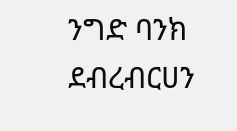ንግድ ባንክ ደብረብርሀን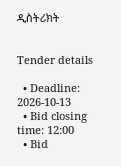ዲስትሪክት


Tender details

  • Deadline: 2026-10-13
  • Bid closing time: 12:00
  • Bid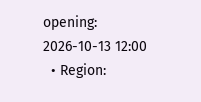opening: 2026-10-13 12:00
  • Region: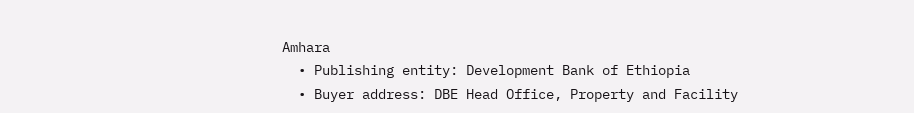Amhara
  • Publishing entity: Development Bank of Ethiopia
  • Buyer address: DBE Head Office, Property and Facility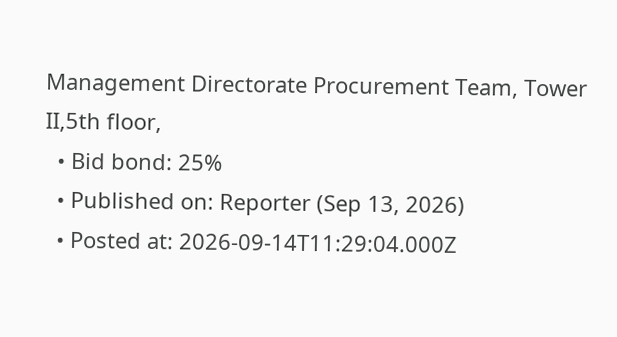Management Directorate Procurement Team, Tower II,5th floor,
  • Bid bond: 25%
  • Published on: Reporter (Sep 13, 2026)
  • Posted at: 2026-09-14T11:29:04.000Z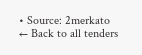• Source: 2merkato
← Back to all tenders